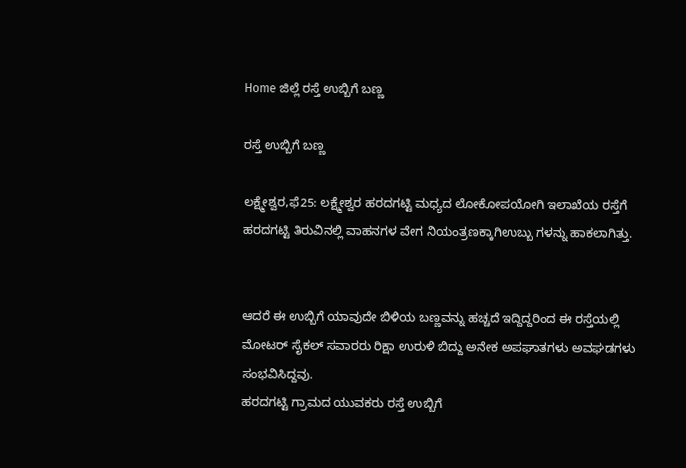Home ಜಿಲ್ಲೆ ರಸ್ತೆ ಉಬ್ಬಿಗೆ ಬಣ್ಣ

ರಸ್ತೆ ಉಬ್ಬಿಗೆ ಬಣ್ಣ

ಲಕ್ಷ್ಮೇಶ್ವರ,ಫೆ25: ಲಕ್ಷ್ಮೇಶ್ವರ ಹರದಗಟ್ಟಿ ಮಧ್ಯದ ಲೋಕೋಪಯೋಗಿ ಇಲಾಖೆಯ ರಸ್ತೆಗೆ ಹರದಗಟ್ಟಿ ತಿರುವಿನಲ್ಲಿ ವಾಹನಗಳ ವೇಗ ನಿಯಂತ್ರಣಕ್ಕಾಗಿಉಬ್ಬು ಗಳನ್ನು ಹಾಕಲಾಗಿತ್ತು.


ಆದರೆ ಈ ಉಬ್ಬಿಗೆ ಯಾವುದೇ ಬಿಳಿಯ ಬಣ್ಣವನ್ನು ಹಚ್ಚದೆ ಇದ್ದಿದ್ದರಿಂದ ಈ ರಸ್ತೆಯಲ್ಲಿ ಮೋಟರ್ ಸೈಕಲ್ ಸವಾರರು ರಿಕ್ಷಾ ಉರುಳಿ ಬಿದ್ದು ಅನೇಕ ಅಪಘಾತಗಳು ಅವಘಡಗಳು ಸಂಭವಿಸಿದ್ದವು.
ಹರದಗಟ್ಟಿ ಗ್ರಾಮದ ಯುವಕರು ರಸ್ತೆ ಉಬ್ಬಿಗೆ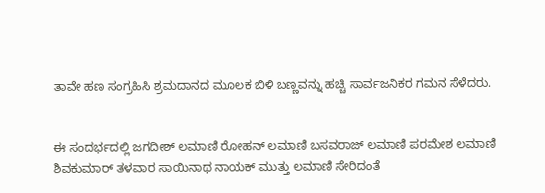ತಾವೇ ಹಣ ಸಂಗ್ರಹಿಸಿ ಶ್ರಮದಾನದ ಮೂಲಕ ಬಿಳಿ ಬಣ್ಣವನ್ನು ಹಚ್ಚಿ ಸಾರ್ವಜನಿಕರ ಗಮನ ಸೆಳೆದರು.


ಈ ಸಂದರ್ಭದಲ್ಲಿ ಜಗದೀಶ್ ಲಮಾಣಿ ರೋಹನ್ ಲಮಾಣಿ ಬಸವರಾಜ್ ಲಮಾಣಿ ಪರಮೇಶ ಲಮಾಣಿ ಶಿವಕುಮಾರ್ ತಳವಾರ ಸಾಯಿನಾಥ ನಾಯಕ್ ಮುತ್ತು ಲಮಾಣಿ ಸೇರಿದಂತೆ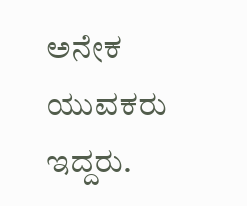ಅನೇಕ ಯುವಕರು ಇದ್ದರು.